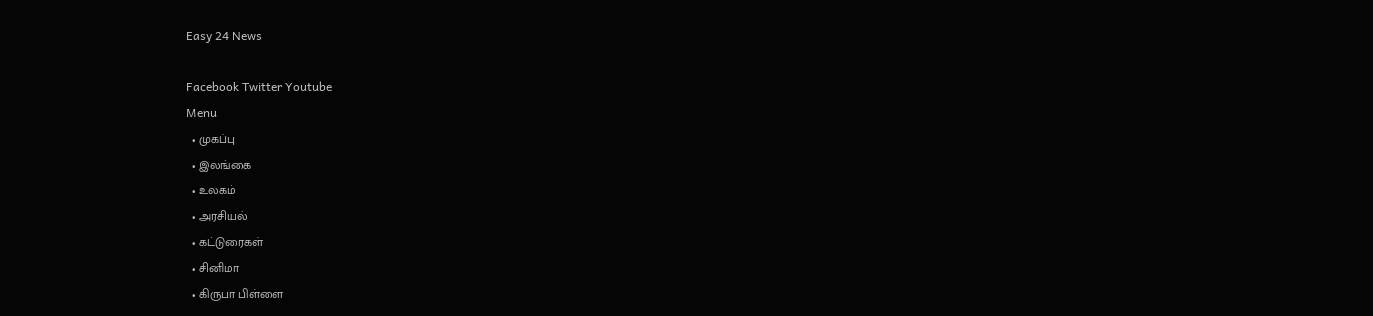Easy 24 News

Facebook Twitter Youtube
Menu
  • முகப்பு
  • இலங்கை
  • உலகம்
  • அரசியல்
  • கட்டுரைகள்
  • சினிமா
  • கிருபா பிள்ளை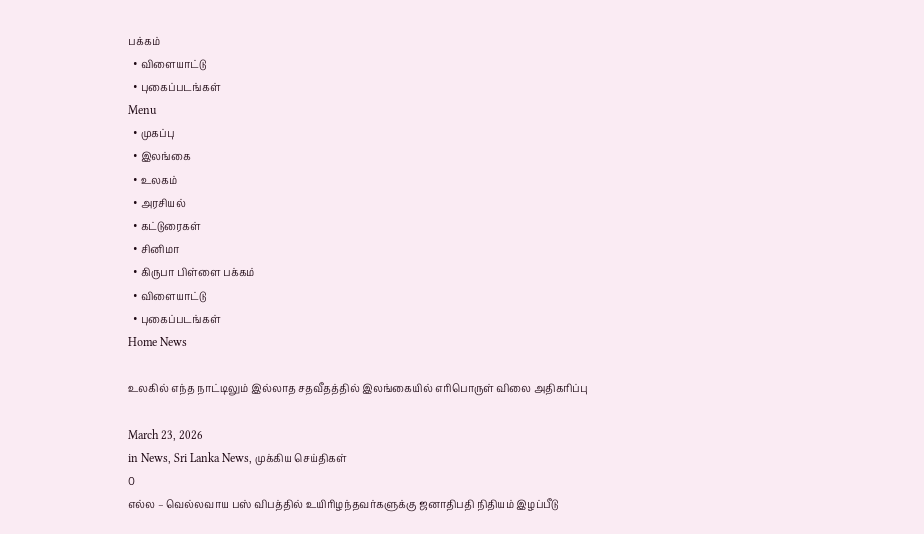பக்கம்
  • விளையாட்டு
  • புகைப்படங்கள்
Menu
  • முகப்பு
  • இலங்கை
  • உலகம்
  • அரசியல்
  • கட்டுரைகள்
  • சினிமா
  • கிருபா பிள்ளை பக்கம்
  • விளையாட்டு
  • புகைப்படங்கள்
Home News

உலகில் எந்த நாட்டிலும் இல்லாத சதவீதத்தில் இலங்கையில் எரிபொருள் விலை அதிகரிப்பு

March 23, 2026
in News, Sri Lanka News, முக்கிய செய்திகள்
0
எல்ல – வெல்லவாய பஸ் விபத்தில் உயிரிழந்தவர்களுக்கு ஜனாதிபதி நிதியம் இழப்பீடு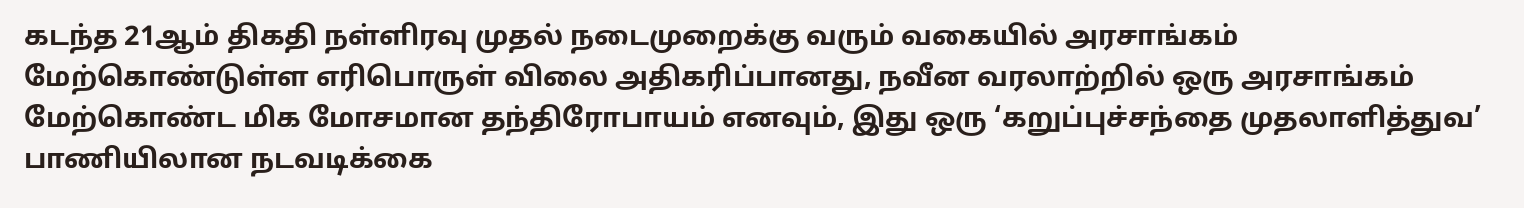கடந்த 21ஆம் திகதி நள்ளிரவு முதல் நடைமுறைக்கு வரும் வகையில் அரசாங்கம் மேற்கொண்டுள்ள எரிபொருள் விலை அதிகரிப்பானது, நவீன வரலாற்றில் ஒரு அரசாங்கம் மேற்கொண்ட மிக மோசமான தந்திரோபாயம் எனவும், இது ஒரு ‘கறுப்புச்சந்தை முதலாளித்துவ’ பாணியிலான நடவடிக்கை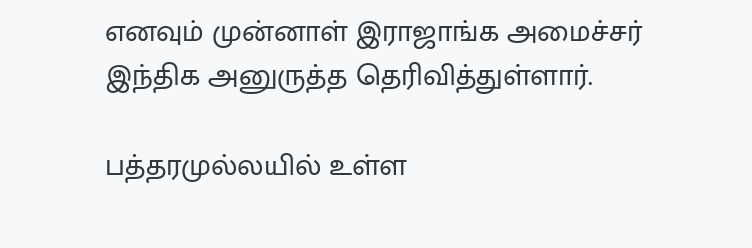எனவும் முன்னாள் இராஜாங்க அமைச்சர் இந்திக அனுருத்த தெரிவித்துள்ளார்.

பத்தரமுல்லயில் உள்ள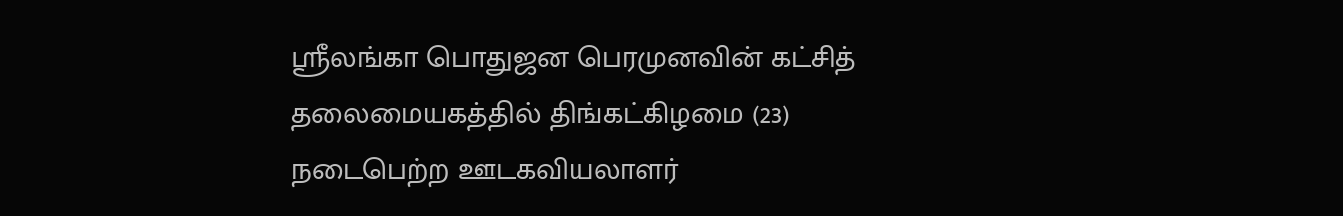ஸ்ரீலங்கா பொதுஜன பெரமுனவின் கட்சித் தலைமையகத்தில் திங்கட்கிழமை (23) நடைபெற்ற ஊடகவியலாளர்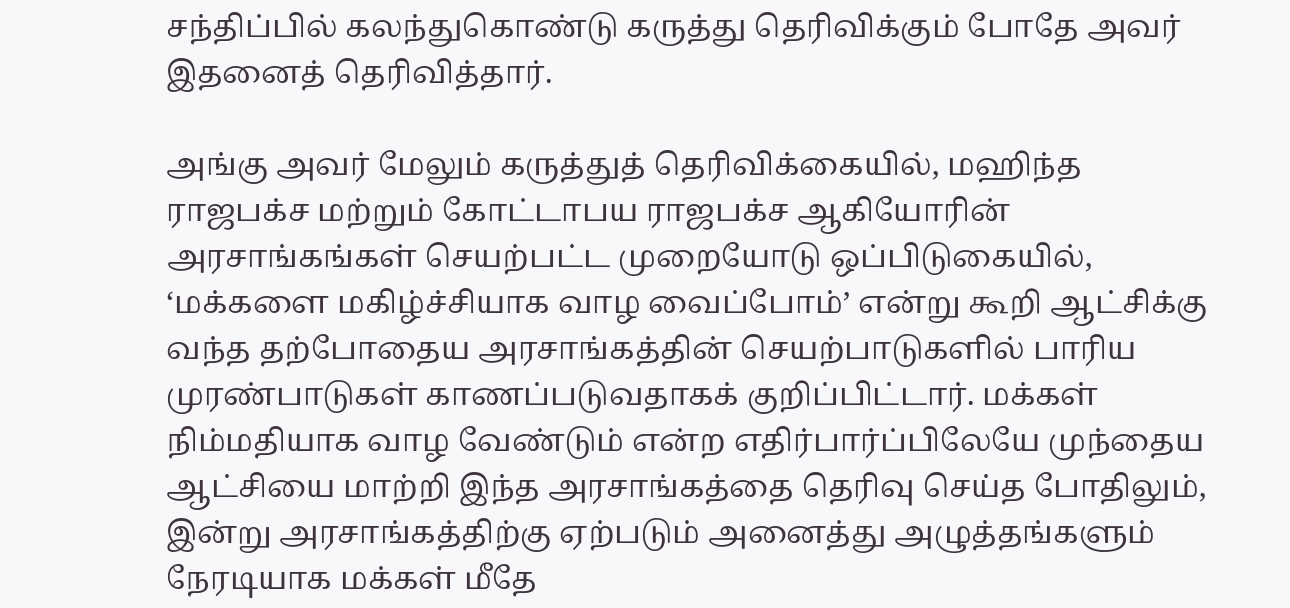சந்திப்பில் கலந்துகொண்டு கருத்து தெரிவிக்கும் போதே அவர் இதனைத் தெரிவித்தார்.

அங்கு அவர் மேலும் கருத்துத் தெரிவிக்கையில், மஹிந்த ராஜபக்ச மற்றும் கோட்டாபய ராஜபக்ச ஆகியோரின் அரசாங்கங்கள் செயற்பட்ட முறையோடு ஒப்பிடுகையில், ‘மக்களை மகிழ்ச்சியாக வாழ வைப்போம்’ என்று கூறி ஆட்சிக்கு வந்த தற்போதைய அரசாங்கத்தின் செயற்பாடுகளில் பாரிய முரண்பாடுகள் காணப்படுவதாகக் குறிப்பிட்டார். மக்கள் நிம்மதியாக வாழ வேண்டும் என்ற எதிர்பார்ப்பிலேயே முந்தைய ஆட்சியை மாற்றி இந்த அரசாங்கத்தை தெரிவு செய்த போதிலும், இன்று அரசாங்கத்திற்கு ஏற்படும் அனைத்து அழுத்தங்களும் நேரடியாக மக்கள் மீதே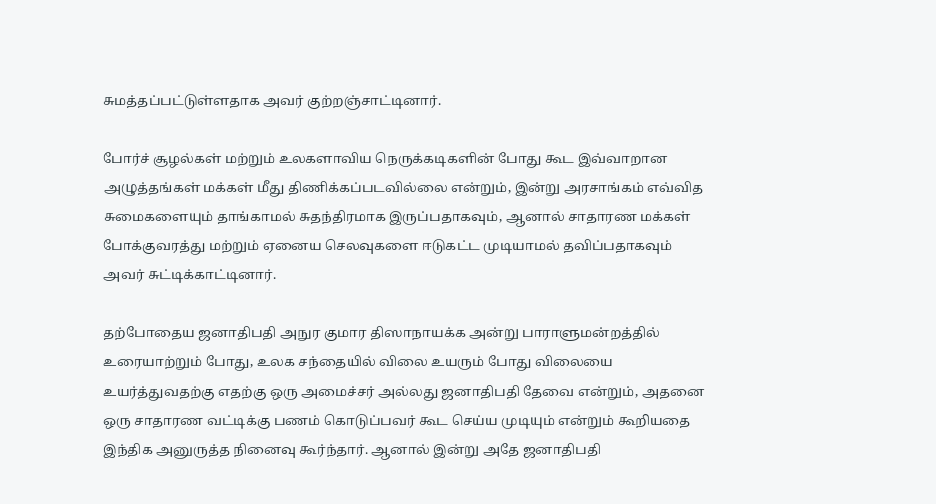சுமத்தப்பட்டுள்ளதாக அவர் குற்றஞ்சாட்டினார்.

போர்ச் சூழல்கள் மற்றும் உலகளாவிய நெருக்கடிகளின் போது கூட இவ்வாறான அழுத்தங்கள் மக்கள் மீது திணிக்கப்படவில்லை என்றும், இன்று அரசாங்கம் எவ்வித சுமைகளையும் தாங்காமல் சுதந்திரமாக இருப்பதாகவும், ஆனால் சாதாரண மக்கள் போக்குவரத்து மற்றும் ஏனைய செலவுகளை ஈடுகட்ட முடியாமல் தவிப்பதாகவும் அவர் சுட்டிக்காட்டினார்.

தற்போதைய ஜனாதிபதி அநுர குமார திஸாநாயக்க அன்று பாராளுமன்றத்தில் உரையாற்றும் போது, உலக சந்தையில் விலை உயரும் போது விலையை உயர்த்துவதற்கு எதற்கு ஒரு அமைச்சர் அல்லது ஜனாதிபதி தேவை என்றும், அதனை ஒரு சாதாரண வட்டிக்கு பணம் கொடுப்பவர் கூட செய்ய முடியும் என்றும் கூறியதை இந்திக அனுருத்த நினைவு கூர்ந்தார். ஆனால் இன்று அதே ஜனாதிபதி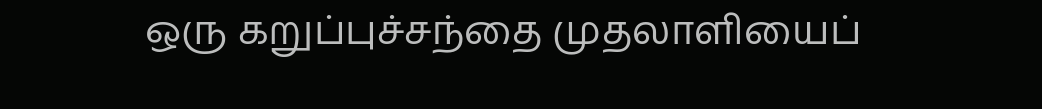ஒரு கறுப்புச்சந்தை முதலாளியைப்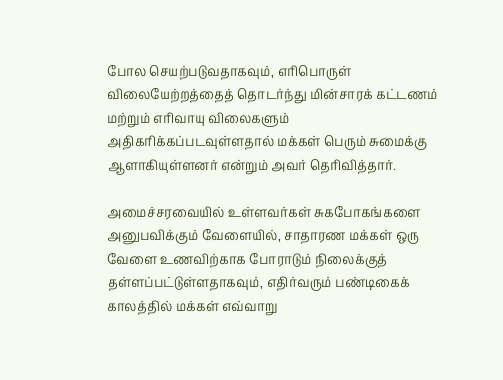போல செயற்படுவதாகவும், எரிபொருள் விலையேற்றத்தைத் தொடர்ந்து மின்சாரக் கட்டணம் மற்றும் எரிவாயு விலைகளும் அதிகரிக்கப்படவுள்ளதால் மக்கள் பெரும் சுமைக்கு ஆளாகியுள்ளனர் என்றும் அவர் தெரிவித்தார்.

அமைச்சரவையில் உள்ளவர்கள் சுகபோகங்களை அனுபவிக்கும் வேளையில், சாதாரண மக்கள் ஒரு வேளை உணவிற்காக போராடும் நிலைக்குத் தள்ளப்பட்டுள்ளதாகவும், எதிர்வரும் பண்டிகைக் காலத்தில் மக்கள் எவ்வாறு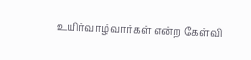உயிர்வாழ்வார்கள் என்ற கேள்வி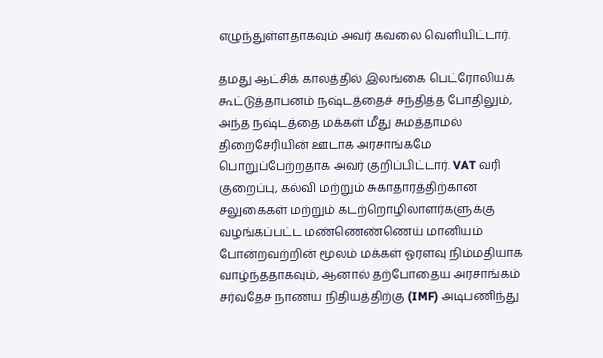எழுந்துள்ளதாகவும் அவர் கவலை வெளியிட்டார்.

தமது ஆட்சிக் காலத்தில் இலங்கை பெட்ரோலியக் கூட்டுத்தாபனம் நஷ்டத்தைச் சந்தித்த போதிலும், அந்த நஷ்டத்தை மக்கள் மீது சுமத்தாமல் திறைசேரியின் ஊடாக அரசாங்கமே பொறுப்பேற்றதாக அவர் குறிப்பிட்டார். VAT வரி குறைப்பு, கல்வி மற்றும் சுகாதாரத்திற்கான சலுகைகள் மற்றும் கடற்றொழிலாளர்களுக்கு வழங்கப்பட்ட மண்ணெண்ணெய் மானியம் போன்றவற்றின் மூலம் மக்கள் ஓரளவு நிம்மதியாக வாழ்ந்ததாகவும், ஆனால் தற்போதைய அரசாங்கம் சர்வதேச நாணய நிதியத்திற்கு (IMF) அடிபணிந்து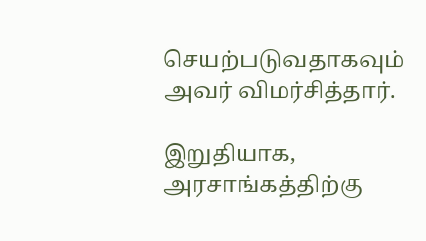செயற்படுவதாகவும் அவர் விமர்சித்தார்.

இறுதியாக, அரசாங்கத்திற்கு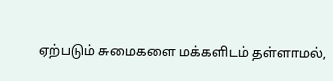ஏற்படும் சுமைகளை மக்களிடம் தள்ளாமல்,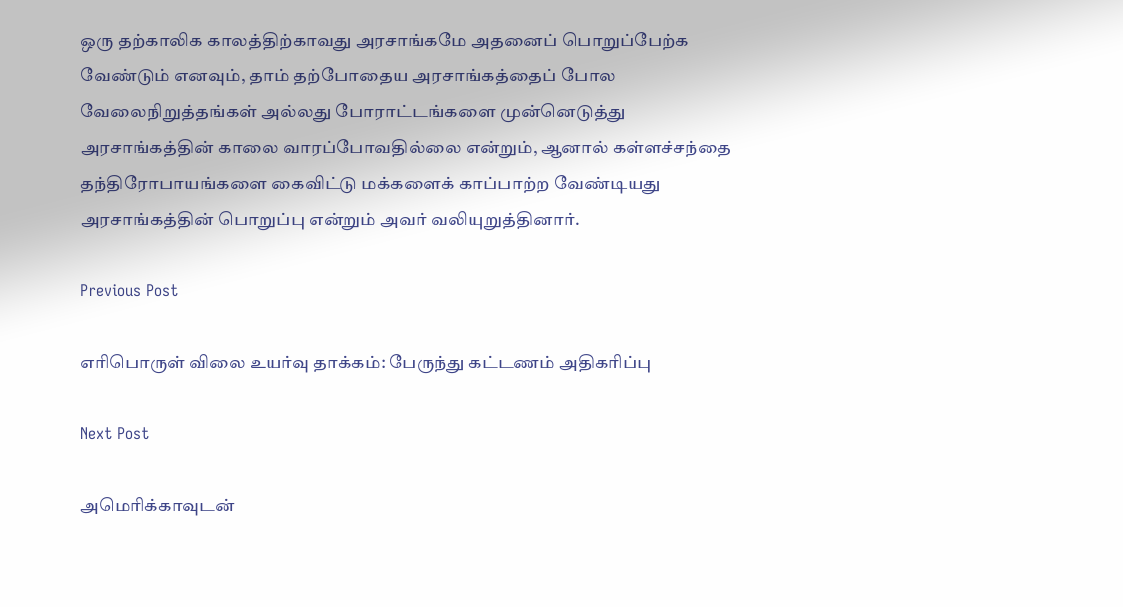ஒரு தற்காலிக காலத்திற்காவது அரசாங்கமே அதனைப் பொறுப்பேற்க வேண்டும் எனவும், தாம் தற்போதைய அரசாங்கத்தைப் போல வேலைநிறுத்தங்கள் அல்லது போராட்டங்களை முன்னெடுத்து அரசாங்கத்தின் காலை வாரப்போவதில்லை என்றும், ஆனால் கள்ளச்சந்தை தந்திரோபாயங்களை கைவிட்டு மக்களைக் காப்பாற்ற வேண்டியது அரசாங்கத்தின் பொறுப்பு என்றும் அவர் வலியுறுத்தினார்.

Previous Post

எரிபொருள் விலை உயர்வு தாக்கம்: பேருந்து கட்டணம் அதிகரிப்பு

Next Post

அமெரிக்காவுடன்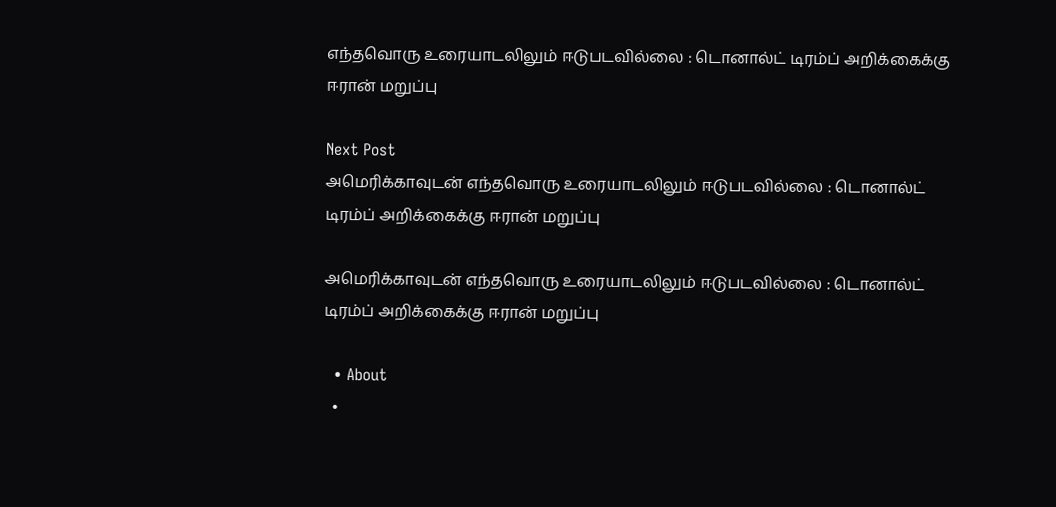எந்தவொரு உரையாடலிலும் ஈடுபடவில்லை : டொனால்ட் டிரம்ப் அறிக்கைக்கு ஈரான் மறுப்பு

Next Post
அமெரிக்காவுடன் எந்தவொரு உரையாடலிலும் ஈடுபடவில்லை : டொனால்ட் டிரம்ப் அறிக்கைக்கு ஈரான் மறுப்பு

அமெரிக்காவுடன் எந்தவொரு உரையாடலிலும் ஈடுபடவில்லை : டொனால்ட் டிரம்ப் அறிக்கைக்கு ஈரான் மறுப்பு

  • About
  •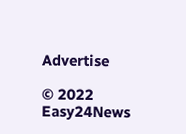Advertise

© 2022 Easy24News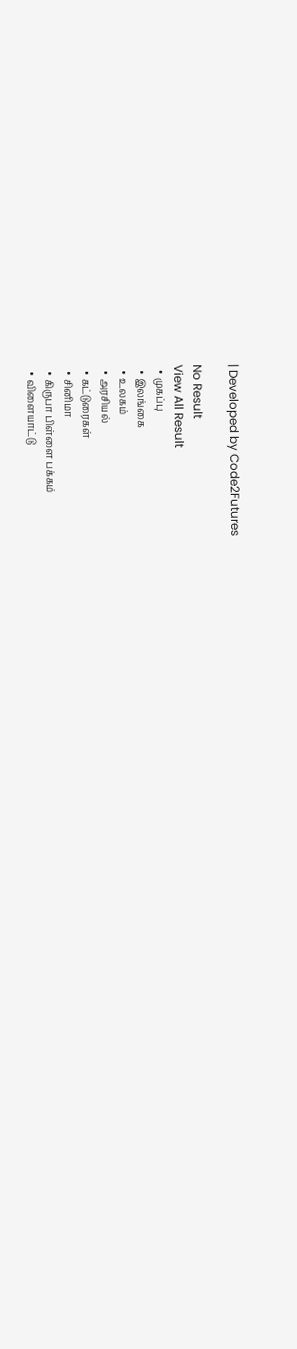| Developed by Code2Futures

No Result
View All Result
  • முகப்பு
  • இலங்கை
  • உலகம்
  • அரசியல்
  • கட்டுரைகள்
  • சினிமா
  • கிருபா பிள்ளை பக்கம்
  • விளையாட்டு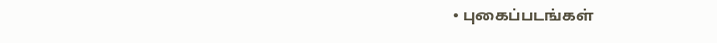• புகைப்படங்கள்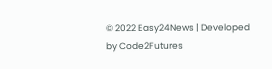© 2022 Easy24News | Developed by Code2Futures